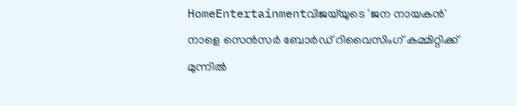HomeEntertainmentവിജയ്‌യുടെ 'ജന നായകൻ' നാളെ സെൻസർ ബോർഡ് റിവൈസിംഗ് കമ്മിറ്റിക്ക് മുന്നിൽ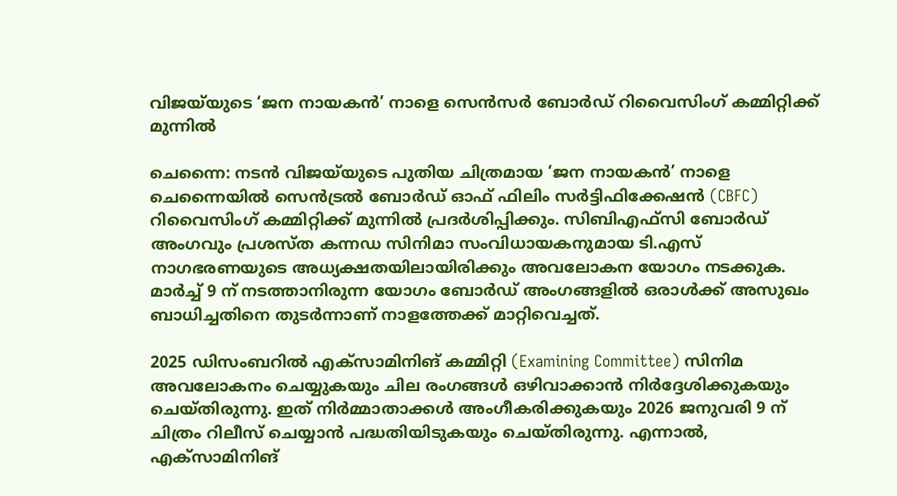വിജയ്‌യുടെ ‘ജന നായകൻ’ നാളെ സെൻസർ ബോർഡ് റിവൈസിംഗ് കമ്മിറ്റിക്ക് മുന്നിൽ

ചെന്നൈ: നടൻ വിജയ്‌യുടെ പുതിയ ചിത്രമായ ‘ജന നായകൻ’ നാളെ ചെന്നൈയിൽ സെൻട്രൽ ബോർഡ് ഓഫ് ഫിലിം സർട്ടിഫിക്കേഷൻ (CBFC) റിവൈസിംഗ് കമ്മിറ്റിക്ക് മുന്നിൽ പ്രദർശിപ്പിക്കും. സിബിഎഫ്സി ബോർഡ് അംഗവും പ്രശസ്ത കന്നഡ സിനിമാ സംവിധായകനുമായ ടി.എസ് നാഗഭരണയുടെ അധ്യക്ഷതയിലായിരിക്കും അവലോകന യോഗം നടക്കുക. മാർച്ച് 9 ന് നടത്താനിരുന്ന യോഗം ബോർഡ് അംഗങ്ങളിൽ ഒരാൾക്ക് അസുഖം ബാധിച്ചതിനെ തുടർന്നാണ് നാളത്തേക്ക് മാറ്റിവെച്ചത്.

2025 ഡിസംബറിൽ എക്സാമിനിങ് കമ്മിറ്റി (Examining Committee) സിനിമ അവലോകനം ചെയ്യുകയും ചില രംഗങ്ങൾ ഒഴിവാക്കാൻ നിർദ്ദേശിക്കുകയും ചെയ്തിരുന്നു. ഇത് നിർമ്മാതാക്കൾ അംഗീകരിക്കുകയും 2026 ജനുവരി 9 ന് ചിത്രം റിലീസ് ചെയ്യാൻ പദ്ധതിയിടുകയും ചെയ്തിരുന്നു. എന്നാൽ, എക്സാമിനിങ്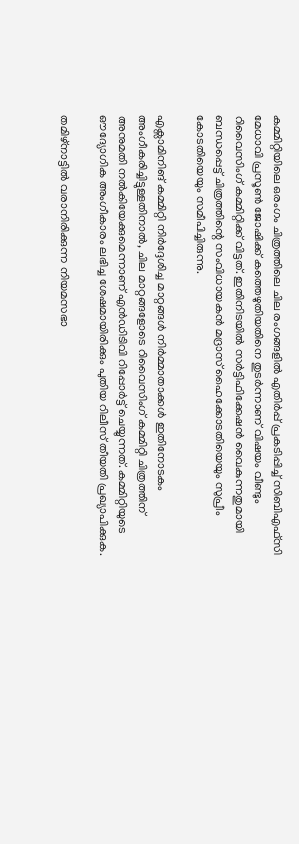കമ്മിറ്റിയിലെ ഒരംഗം ചിത്രത്തിലെ ചില രംഗങ്ങളിൽ എതിർപ്പ് പ്രകടിപ്പിച്ച് സിബിഎഫ്സി മേധാവി പ്രസൂൺ ജോഷിക്ക് കത്തെഴുതിയതിനെ തുടർന്നാണ് വിഷയം വീണ്ടും റിവൈസിംഗ് കമ്മിറ്റിക്ക് വിട്ടത്. ഇതിനിടയിൽ സർട്ടിഫിക്കേഷൻ വൈകുന്നതുമായി ബന്ധപ്പെട്ട് ചിത്രത്തിന്റെ സംവിധായകൻ മദ്രാസ് ഹൈക്കോടതിയെയും സുപ്രീം കോടതിയെയും സമീപിച്ചിരുന്നു.

എക്സാമിനിങ് കമ്മിറ്റി നിർദ്ദേശിച്ച മാറ്റങ്ങൾ നിർമ്മാതാക്കൾ ഇതിനോടകം അംഗീകരിച്ചിട്ടുള്ളതിനാൽ, ചില മാറ്റങ്ങളോടെ റിവൈസിംഗ് കമ്മിറ്റി ചിത്രത്തിന് അനുമതി നൽകിയേക്കുമെന്നാണ് എൻ‌ഡി‌ടി‌വി റിപ്പോർട്ട് ചെയ്യുന്നത്. കമ്മിറ്റിയുടെ ഔദ്യോഗിക അംഗീകാരം ലഭിച്ച ശേഷമായിരിക്കും പുതിയ റിലീസ് തീയതി പ്രഖ്യാപിക്കുക.

തമിഴ്നാട്ടിൽ വരാനിരിക്കുന്ന നിയമസഭാ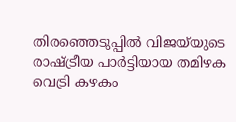തിരഞ്ഞെടുപ്പിൽ വിജയ്‌യുടെ രാഷ്ട്രീയ പാർട്ടിയായ തമിഴക വെട്രി കഴകം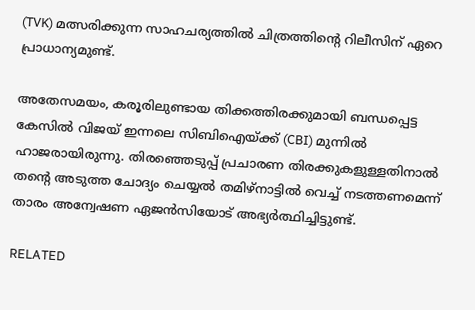(TVK) മത്സരിക്കുന്ന സാഹചര്യത്തിൽ ചിത്രത്തിന്റെ റിലീസിന് ഏറെ പ്രാധാന്യമുണ്ട്.

അതേസമയം, കരൂരിലുണ്ടായ തിക്കത്തിരക്കുമായി ബന്ധപ്പെട്ട കേസിൽ വിജയ് ഇന്നലെ സിബിഐയ്ക്ക് (CBI) മുന്നിൽ ഹാജരായിരുന്നു. തിരഞ്ഞെടുപ്പ് പ്രചാരണ തിരക്കുകളുള്ളതിനാൽ തന്റെ അടുത്ത ചോദ്യം ചെയ്യൽ തമിഴ്നാട്ടിൽ വെച്ച് നടത്തണമെന്ന് താരം അന്വേഷണ ഏജൻസിയോട് അഭ്യർത്ഥിച്ചിട്ടുണ്ട്.

RELATED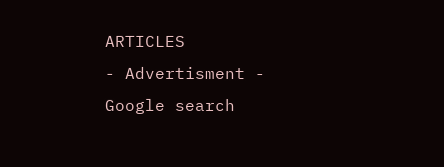ARTICLES
- Advertisment -
Google search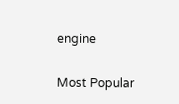engine

Most Popular